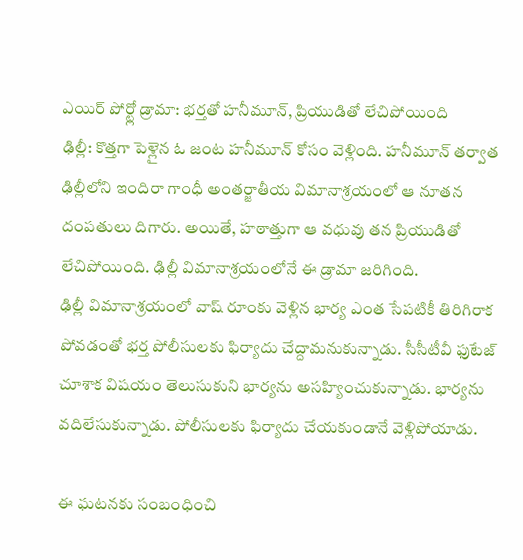ఎయిర్ పోర్ట్లో డ్రామా: భర్తతో హనీమూన్, ప్రియుడితో లేచిపోయింది
ఢిల్లీ: కొత్తగా పెళ్లైన ఓ జంట హనీమూన్ కోసం వెళ్లింది. హనీమూన్ తర్వాత ఢిల్లీలోని ఇందిరా గాంధీ అంతర్జాతీయ విమానాశ్రయంలో ఆ నూతన దంపతులు దిగారు. అయితే, హఠాత్తుగా ఆ వధువు తన ప్రియుడితో లేచిపోయింది. ఢిల్లీ విమానాశ్రయంలోనే ఈ డ్రామా జరిగింది.
ఢిల్లీ విమానాశ్రయంలో వాష్ రూంకు వెళ్లిన భార్య ఎంత సేపటికీ తిరిగిరాక పోవడంతో భర్త పోలీసులకు ఫిర్యాదు చేద్దామనుకున్నాడు. సీసీటీవీ ఫుటేజ్ చూశాక విషయం తెలుసుకుని భార్యను అసహ్యించుకున్నాడు. భార్యను వదిలేసుకున్నాడు. పోలీసులకు ఫిర్యాదు చేయకుండానే వెళ్లిపోయాడు.

ఈ ఘటనకు సంబంధించి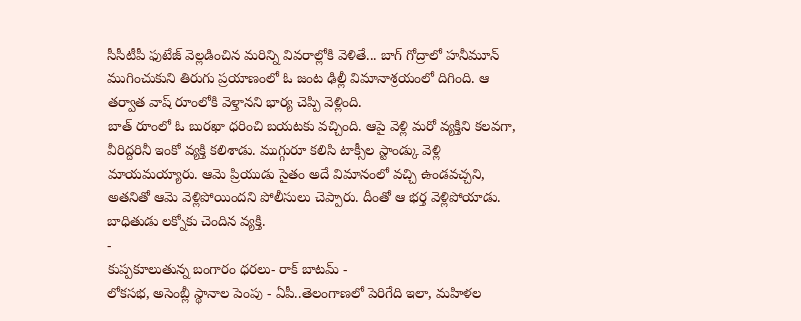సీసీటీపీ ఫుటేజ్ వెల్లడించిన మరిన్ని వివరాల్లోకి వెళితే... బాగ్ గోద్రాలో హనీమూన్ ముగించుకుని తిరుగు ప్రయాణంలో ఓ జంట ఢిల్లీ విమానాశ్రయంలో దిగింది. ఆ తర్వాత వాష్ రూంలోకి వెళ్తానని భార్య చెప్పి వెళ్లింది.
బాత్ రూంలో ఓ బురఖా ధరించి బయటకు వచ్చింది. ఆపై వెళ్లి మరో వ్యక్తిని కలవగా, వీరిద్దరినీ ఇంకో వ్యక్తి కలిశాడు. ముగ్గురూ కలిసి టాక్సీల స్టాండ్కు వెళ్లి మాయమయ్యారు. ఆమె ప్రియుడు సైతం అదే విమానంలో వచ్చి ఉండవచ్చని, అతనితో ఆమె వెళ్లిపోయిందని పోలీసులు చెప్పారు. దీంతో ఆ భర్త వెళ్లిపోయాడు. బాధితుడు లక్నోకు చెందిన వ్యక్తి.
-
కుప్పకూలుతున్న బంగారం ధరలు- రాక్ బాటమ్ -
లోకసభ, అసెంబ్లీ స్థానాల పెంపు - ఏపీ..తెలంగాణలో పెరిగేది ఇలా, మహిళల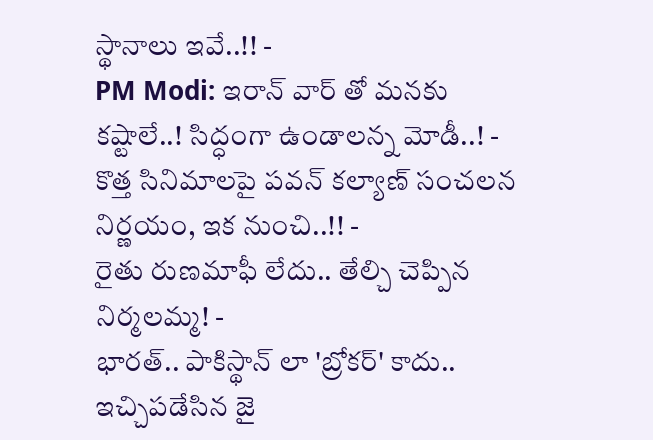స్థానాలు ఇవే..!! -
PM Modi: ఇరాన్ వార్ తో మనకు కష్టాలే..! సిద్ధంగా ఉండాలన్న మోడీ..! -
కొత్త సినిమాలపై పవన్ కల్యాణ్ సంచలన నిర్ణయం, ఇక నుంచి..!! -
రైతు రుణమాఫీ లేదు.. తేల్చి చెప్పిన నిర్మలమ్మ! -
భారత్.. పాకిస్థాన్ లా 'బ్రోకర్' కాదు.. ఇచ్చిపడేసిన జై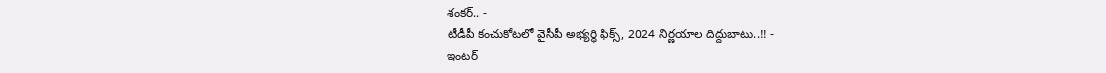శంకర్.. -
టీడీపీ కంచుకోటలో వైసీపీ అభ్యర్ధి ఫిక్స్, 2024 నిర్ణయాల దిద్దుబాటు..!! -
ఇంటర్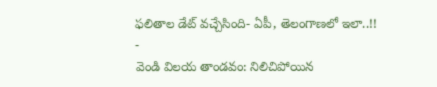ఫలితాల డేట్ వచ్చేసింది- ఏపీ, తెలంగాణలో ఇలా..!! -
వెండి విలయ తాండవం: నిలిచిపోయిన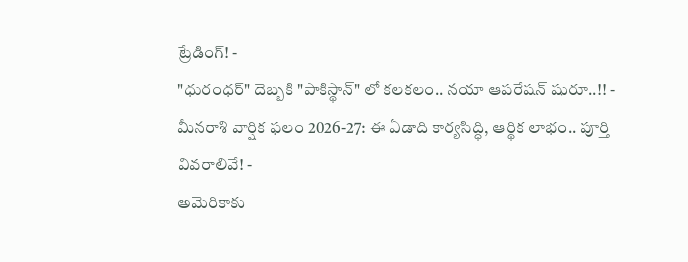ట్రేడింగ్! -
"ధురంధర్" దెబ్బకి "పాకిస్థాన్" లో కలకలం.. నయా ఆపరేషన్ షురూ..!! -
మీనరాశి వార్షిక ఫలం 2026-27: ఈ ఏడాది కార్యసిద్ధి, ఆర్థిక లాభం.. పూర్తి వివరాలివే! -
అమెరికాకు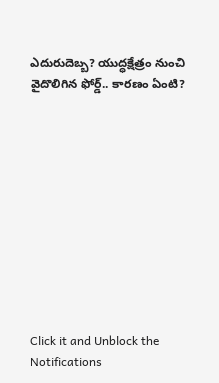ఎదురుదెబ్బ? యుద్ధక్షేత్రం నుంచి వైదొలిగిన ఫోర్డ్.. కారణం ఏంటి?











Click it and Unblock the Notifications